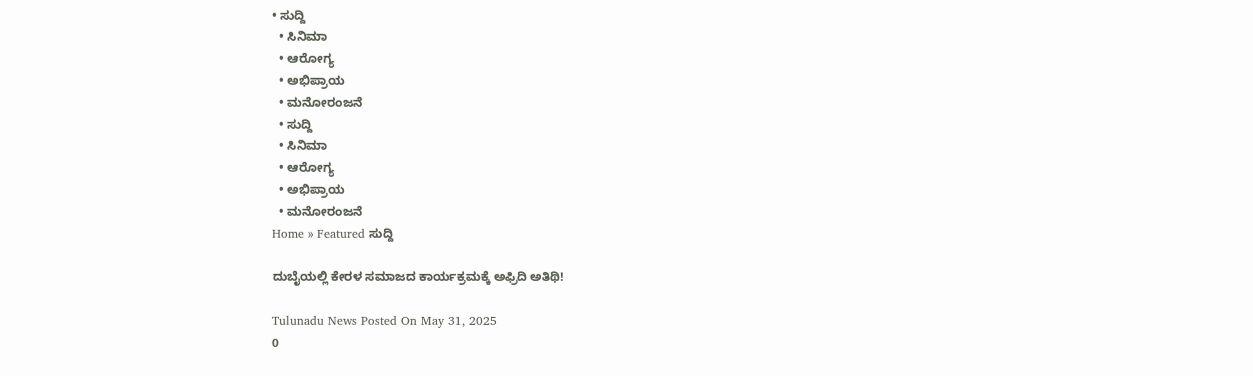• ಸುದ್ದಿ
  • ಸಿನಿಮಾ
  • ಆರೋಗ್ಯ
  • ಅಭಿಪ್ರಾಯ
  • ಮನೋರಂಜನೆ
  • ಸುದ್ದಿ
  • ಸಿನಿಮಾ
  • ಆರೋಗ್ಯ
  • ಅಭಿಪ್ರಾಯ
  • ಮನೋರಂಜನೆ
Home » Featured ಸುದ್ದಿ

ದುಬೈಯಲ್ಲಿ ಕೇರಳ ಸಮಾಜದ ಕಾರ್ಯಕ್ರಮಕ್ಕೆ ಅಫ್ರಿದಿ ಅತಿಥಿ!

Tulunadu News Posted On May 31, 2025
0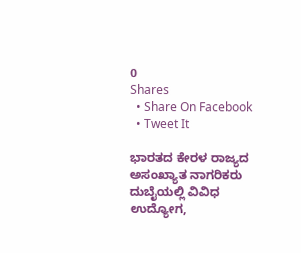0
Shares
  • Share On Facebook
  • Tweet It

ಭಾರತದ ಕೇರಳ ರಾಜ್ಯದ ಅಸಂಖ್ಯಾತ ನಾಗರಿಕರು ದುಬೈಯಲ್ಲಿ ವಿವಿಧ ಉದ್ಯೋಗ,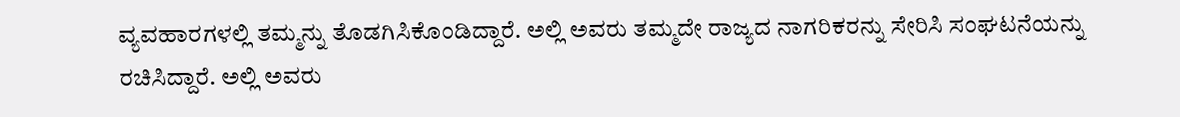ವ್ಯವಹಾರಗಳಲ್ಲಿ ತಮ್ಮನ್ನು ತೊಡಗಿಸಿಕೊಂಡಿದ್ದಾರೆ. ಅಲ್ಲಿ ಅವರು ತಮ್ಮದೇ ರಾಜ್ಯದ ನಾಗರಿಕರನ್ನು ಸೇರಿಸಿ ಸಂಘಟನೆಯನ್ನು ರಚಿಸಿದ್ದಾರೆ. ಅಲ್ಲಿ ಅವರು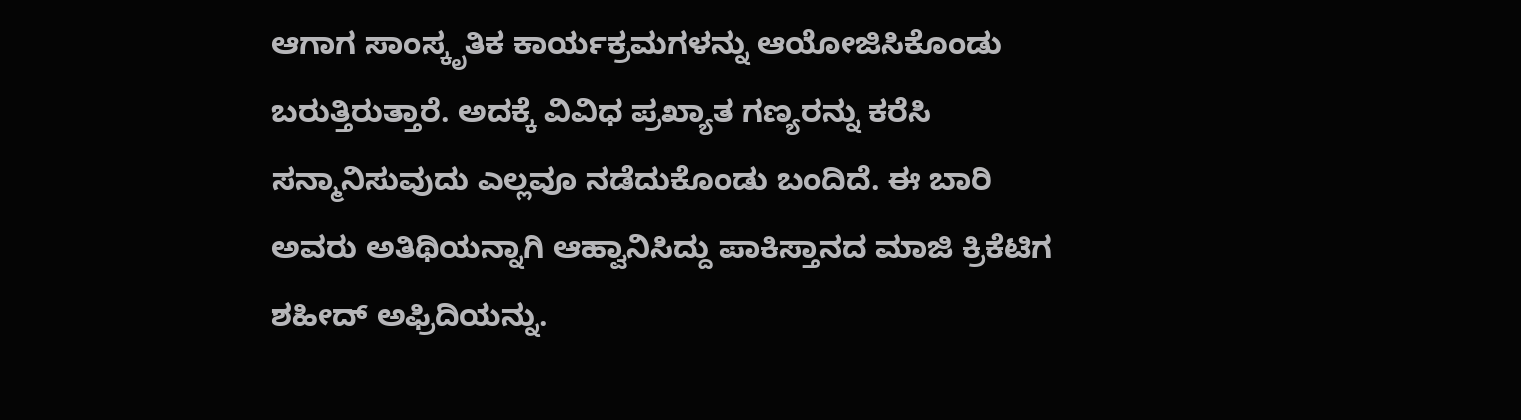ಆಗಾಗ ಸಾಂಸ್ಕೃತಿಕ ಕಾರ್ಯಕ್ರಮಗಳನ್ನು ಆಯೋಜಿಸಿಕೊಂಡು ಬರುತ್ತಿರುತ್ತಾರೆ. ಅದಕ್ಕೆ ವಿವಿಧ ಪ್ರಖ್ಯಾತ ಗಣ್ಯರನ್ನು ಕರೆಸಿ ಸನ್ಮಾನಿಸುವುದು ಎಲ್ಲವೂ ನಡೆದುಕೊಂಡು ಬಂದಿದೆ. ಈ ಬಾರಿ ಅವರು ಅತಿಥಿಯನ್ನಾಗಿ ಆಹ್ವಾನಿಸಿದ್ದು ಪಾಕಿಸ್ತಾನದ ಮಾಜಿ ಕ್ರಿಕೆಟಿಗ ಶಹೀದ್ ಅಫ್ರಿದಿಯನ್ನು.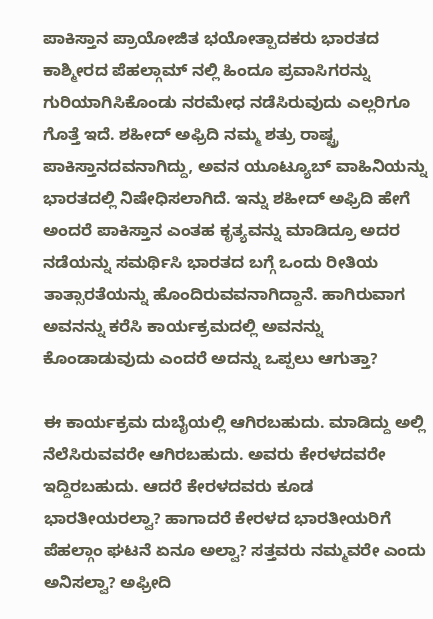ಪಾಕಿಸ್ತಾನ ಪ್ರಾಯೋಜಿತ ಭಯೋತ್ಪಾದಕರು ಭಾರತದ ಕಾಶ್ಮೀರದ ಪೆಹಲ್ಗಾಮ್ ನಲ್ಲಿ ಹಿಂದೂ ಪ್ರವಾಸಿಗರನ್ನು ಗುರಿಯಾಗಿಸಿಕೊಂಡು ನರಮೇಧ ನಡೆಸಿರುವುದು ಎಲ್ಲರಿಗೂ ಗೊತ್ತೆ ಇದೆ. ಶಹೀದ್ ಅಫ್ರಿದಿ ನಮ್ಮ ಶತ್ರು ರಾಷ್ಟ್ರ ಪಾಕಿಸ್ತಾನದವನಾಗಿದ್ದು, ಅವನ ಯೂಟ್ಯೂಬ್ ವಾಹಿನಿಯನ್ನು ಭಾರತದಲ್ಲಿ ನಿಷೇಧಿಸಲಾಗಿದೆ. ಇನ್ನು ಶಹೀದ್ ಅಫ್ರಿದಿ ಹೇಗೆ ಅಂದರೆ ಪಾಕಿಸ್ತಾನ ಎಂತಹ ಕೃತ್ಯವನ್ನು ಮಾಡಿದ್ರೂ ಅದರ ನಡೆಯನ್ನು ಸಮರ್ಥಿಸಿ ಭಾರತದ ಬಗ್ಗೆ ಒಂದು ರೀತಿಯ ತಾತ್ಸಾರತೆಯನ್ನು ಹೊಂದಿರುವವನಾಗಿದ್ದಾನೆ. ಹಾಗಿರುವಾಗ ಅವನನ್ನು ಕರೆಸಿ ಕಾರ್ಯಕ್ರಮದಲ್ಲಿ ಅವನನ್ನು ಕೊಂಡಾಡುವುದು ಎಂದರೆ ಅದನ್ನು ಒಪ್ಪಲು ಆಗುತ್ತಾ?

ಈ ಕಾರ್ಯಕ್ರಮ ದುಬೈಯಲ್ಲಿ ಆಗಿರಬಹುದು. ಮಾಡಿದ್ದು ಅಲ್ಲಿ ನೆಲೆಸಿರುವವರೇ ಆಗಿರಬಹುದು. ಅವರು ಕೇರಳದವರೇ ಇದ್ದಿರಬಹುದು. ಆದರೆ ಕೇರಳದವರು ಕೂಡ ಭಾರತೀಯರಲ್ವಾ? ಹಾಗಾದರೆ ಕೇರಳದ ಭಾರತೀಯರಿಗೆ ಪೆಹಲ್ಗಾಂ ಘಟನೆ ಏನೂ ಅಲ್ವಾ? ಸತ್ತವರು ನಮ್ಮವರೇ ಎಂದು ಅನಿಸಲ್ವಾ? ಅಫ್ರೀದಿ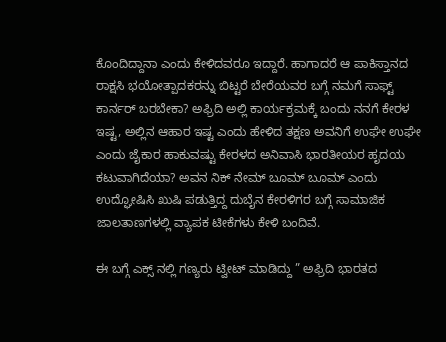ಕೊಂದಿದ್ದಾನಾ ಎಂದು ಕೇಳಿದವರೂ ಇದ್ದಾರೆ. ಹಾಗಾದರೆ ಆ ಪಾಕಿಸ್ತಾನದ ರಾಕ್ಷಸಿ ಭಯೋತ್ಪಾದಕರನ್ನು ಬಿಟ್ಟರೆ ಬೇರೆಯವರ ಬಗ್ಗೆ ನಮಗೆ ಸಾಫ್ಟ್ ಕಾರ್ನರ್ ಬರಬೇಕಾ? ಅಫ್ರಿದಿ ಅಲ್ಲಿ ಕಾರ್ಯಕ್ರಮಕ್ಕೆ ಬಂದು ನನಗೆ ಕೇರಳ ಇಷ್ಟ, ಅಲ್ಲಿನ ಆಹಾರ ಇಷ್ಟ ಎಂದು ಹೇಳಿದ ತಕ್ಷಣ ಅವನಿಗೆ ಉಘೇ ಉಘೇ ಎಂದು ಜೈಕಾರ ಹಾಕುವಷ್ಟು ಕೇರಳದ ಅನಿವಾಸಿ ಭಾರತೀಯರ ಹೃದಯ ಕಟುವಾಗಿದೆಯಾ? ಅವನ ನಿಕ್ ನೇಮ್ ಬೂಮ್ ಬೂಮ್ ಎಂದು ಉದ್ಘೋಷಿಸಿ ಖುಷಿ ಪಡುತ್ತಿದ್ದ ದುಬೈನ ಕೇರಳಿಗರ ಬಗ್ಗೆ ಸಾಮಾಜಿಕ ಜಾಲತಾಣಗಳಲ್ಲಿ ವ್ಯಾಪಕ ಟೀಕೆಗಳು ಕೇಳಿ ಬಂದಿವೆ.

ಈ ಬಗ್ಗೆ ಎಕ್ಸ್ ನಲ್ಲಿ ಗಣ್ಯರು ಟ್ವೀಟ್ ಮಾಡಿದ್ದು ” ಅಫ್ರಿದಿ ಭಾರತದ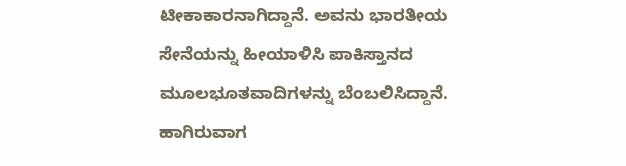ಟೀಕಾಕಾರನಾಗಿದ್ದಾನೆ. ಅವನು ಭಾರತೀಯ ಸೇನೆಯನ್ನು ಹೀಯಾಳಿಸಿ ಪಾಕಿಸ್ತಾನದ ಮೂಲಭೂತವಾದಿಗಳನ್ನು ಬೆಂಬಲಿಸಿದ್ದಾನೆ. ಹಾಗಿರುವಾಗ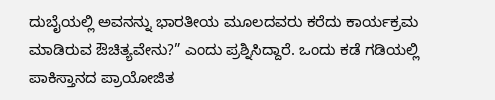ದುಬೈಯಲ್ಲಿ ಅವನನ್ನು ಭಾರತೀಯ ಮೂಲದವರು ಕರೆದು ಕಾರ್ಯಕ್ರಮ ಮಾಡಿರುವ ಔಚಿತ್ಯವೇನು?” ಎಂದು ಪ್ರಶ್ನಿಸಿದ್ದಾರೆ. ಒಂದು ಕಡೆ ಗಡಿಯಲ್ಲಿ ಪಾಕಿಸ್ತಾನದ ಪ್ರಾಯೋಜಿತ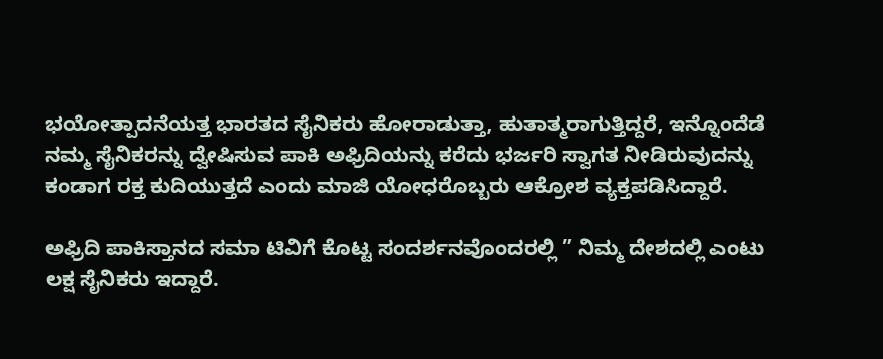ಭಯೋತ್ಪಾದನೆಯತ್ತ ಭಾರತದ ಸೈನಿಕರು ಹೋರಾಡುತ್ತಾ, ಹುತಾತ್ಮರಾಗುತ್ತಿದ್ದರೆ, ಇನ್ನೊಂದೆಡೆ ನಮ್ಮ ಸೈನಿಕರನ್ನು ದ್ವೇಷಿಸುವ ಪಾಕಿ ಅಫ್ರಿದಿಯನ್ನು ಕರೆದು ಭರ್ಜರಿ ಸ್ವಾಗತ ನೀಡಿರುವುದನ್ನು ಕಂಡಾಗ ರಕ್ತ ಕುದಿಯುತ್ತದೆ ಎಂದು ಮಾಜಿ ಯೋಧರೊಬ್ಬರು ಆಕ್ರೋಶ ವ್ಯಕ್ತಪಡಿಸಿದ್ದಾರೆ.

ಅಫ್ರಿದಿ ಪಾಕಿಸ್ತಾನದ ಸಮಾ ಟಿವಿಗೆ ಕೊಟ್ಟ ಸಂದರ್ಶನವೊಂದರಲ್ಲಿ ” ನಿಮ್ಮ ದೇಶದಲ್ಲಿ ಎಂಟು ಲಕ್ಷ ಸೈನಿಕರು ಇದ್ದಾರೆ.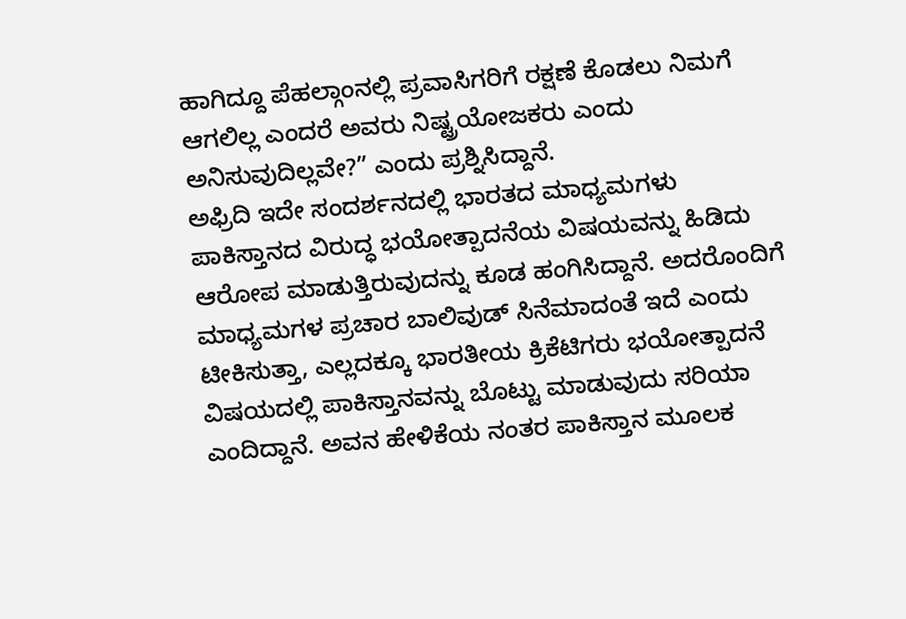ಹಾಗಿದ್ದೂ ಪೆಹಲ್ಗಾಂನಲ್ಲಿ ಪ್ರವಾಸಿಗರಿಗೆ ರಕ್ಷಣೆ ಕೊಡಲು ನಿಮಗೆ ಆಗಲಿಲ್ಲ ಎಂದರೆ ಅವರು ನಿಷ್ಟ್ರಯೋಜಕರು ಎಂದು ಅನಿಸುವುದಿಲ್ಲವೇ?” ಎಂದು ಪ್ರಶ್ನಿಸಿದ್ದಾನೆ.
ಅಫ್ರಿದಿ ಇದೇ ಸಂದರ್ಶನದಲ್ಲಿ ಭಾರತದ ಮಾಧ್ಯಮಗಳು ಪಾಕಿಸ್ತಾನದ ವಿರುದ್ಧ ಭಯೋತ್ಪಾದನೆಯ ವಿಷಯವನ್ನು ಹಿಡಿದು ಆರೋಪ ಮಾಡುತ್ತಿರುವುದನ್ನು ಕೂಡ ಹಂಗಿಸಿದ್ದಾನೆ. ಅದರೊಂದಿಗೆ ಮಾಧ್ಯಮಗಳ ಪ್ರಚಾರ ಬಾಲಿವುಡ್ ಸಿನೆಮಾದಂತೆ ಇದೆ ಎಂದು ಟೀಕಿಸುತ್ತಾ, ಎಲ್ಲದಕ್ಕೂ ಭಾರತೀಯ ಕ್ರಿಕೆಟಿಗರು ಭಯೋತ್ಪಾದನೆ ವಿಷಯದಲ್ಲಿ ಪಾಕಿಸ್ತಾನವನ್ನು ಬೊಟ್ಟು ಮಾಡುವುದು ಸರಿಯಾ ಎಂದಿದ್ದಾನೆ. ಅವನ ಹೇಳಿಕೆಯ ನಂತರ ಪಾಕಿಸ್ತಾನ ಮೂಲಕ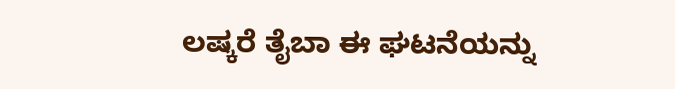ಲಷ್ಕರೆ ತೈಬಾ ಈ ಘಟನೆಯನ್ನು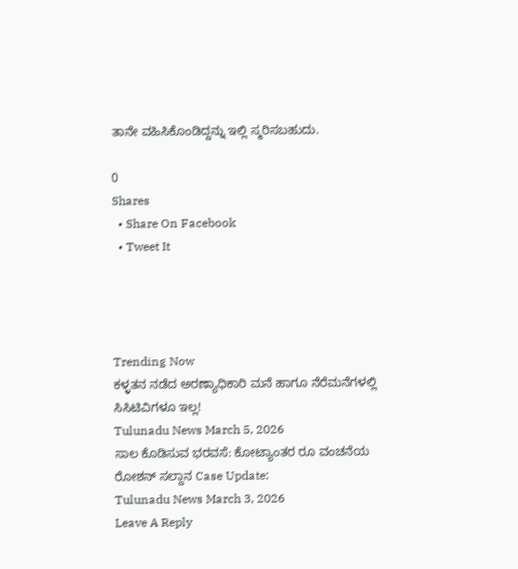ತಾನೇ ವಹಿಸಿಕೊಂಡಿದ್ದನ್ನು ಇಲ್ಲಿ ಸ್ಮರಿಸಬಹುದು.

0
Shares
  • Share On Facebook
  • Tweet It




Trending Now
ಕಳ್ಳತನ ನಡೆದ ಅರಣ್ಯಾಧಿಕಾರಿ ಮನೆ ಹಾಗೂ ನೆರೆಮನೆಗಳಲ್ಲಿ ಸಿಸಿಟಿವಿಗಳೂ ಇಲ್ಲ!
Tulunadu News March 5, 2026
ಸಾಲ ಕೊಡಿಸುವ ಭರವಸೆ: ಕೋಟ್ಯಾಂತರ ರೂ ವಂಚನೆಯ ರೋಶನ್ ಸಲ್ದಾನ Case Update:
Tulunadu News March 3, 2026
Leave A Reply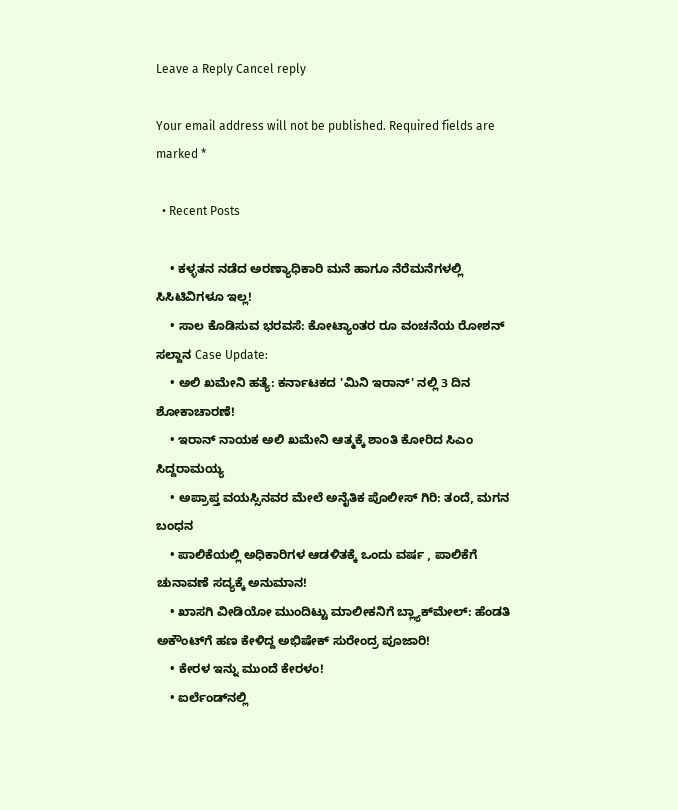Leave a Reply Cancel reply

Your email address will not be published. Required fields are marked *

  • Recent Posts

    • ಕಳ್ಳತನ ನಡೆದ ಅರಣ್ಯಾಧಿಕಾರಿ ಮನೆ ಹಾಗೂ ನೆರೆಮನೆಗಳಲ್ಲಿ ಸಿಸಿಟಿವಿಗಳೂ ಇಲ್ಲ!
    • ಸಾಲ ಕೊಡಿಸುವ ಭರವಸೆ: ಕೋಟ್ಯಾಂತರ ರೂ ವಂಚನೆಯ ರೋಶನ್ ಸಲ್ದಾನ Case Update:
    • ಅಲಿ ಖಮೇನಿ ಹತ್ಯೆ: ಕರ್ನಾಟಕದ 'ಮಿನಿ ಇರಾನ್' ನಲ್ಲಿ 3 ದಿನ ಶೋಕಾಚಾರಣೆ!
    • ಇರಾನ್ ನಾಯಕ‌ ಅಲಿ ಖಮೇನಿ ಆತ್ಮಕ್ಕೆ ಶಾಂತಿ ಕೋರಿದ ಸಿಎಂ ಸಿದ್ದರಾಮಯ್ಯ
    • ಅಪ್ರಾಪ್ತ ವಯಸ್ಸಿನವರ ಮೇಲೆ ಅನೈತಿಕ ಪೊಲೀಸ್ ಗಿರಿ: ತಂದೆ, ಮಗನ ಬಂಧನ
    • ಪಾಲಿಕೆಯಲ್ಲಿ ಅಧಿಕಾರಿಗಳ ಆಡಳಿತಕ್ಕೆ ಒಂದು ವರ್ಷ , ಪಾಲಿಕೆಗೆ ಚುನಾವಣೆ ಸದ್ಯಕ್ಕೆ ಅನುಮಾನ!
    • ಖಾಸಗಿ ವೀಡಿಯೋ ಮುಂದಿಟ್ಟು ಮಾಲೀಕನಿಗೆ ಬ್ಲ್ಯಾಕ್‌ಮೇಲ್: ಹೆಂಡತಿ ಅಕೌಂಟ್‌ಗೆ ಹಣ ಕೇಳಿದ್ದ ಅಭಿಷೇಕ್ ಸುರೇಂದ್ರ ಪೂಜಾರಿ!
    • ಕೇರಳ ಇನ್ನು ಮುಂದೆ ಕೇರಳಂ!
    • ಐರ್ಲೆಂಡ್‌ನಲ್ಲಿ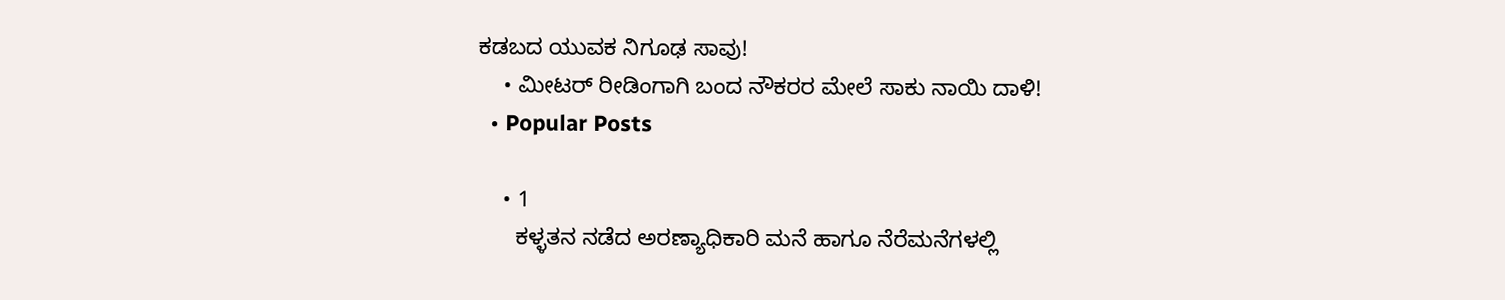ಕಡಬದ ಯುವಕ ನಿಗೂಢ ಸಾವು!
    • ಮೀಟರ್ ರೀಡಿಂಗಾಗಿ ಬಂದ ನೌಕರರ ಮೇಲೆ ಸಾಕು ನಾಯಿ ದಾಳಿ!
  • Popular Posts

    • 1
      ಕಳ್ಳತನ ನಡೆದ ಅರಣ್ಯಾಧಿಕಾರಿ ಮನೆ ಹಾಗೂ ನೆರೆಮನೆಗಳಲ್ಲಿ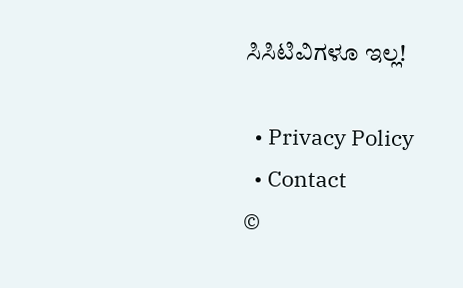ಸಿಸಿಟಿವಿಗಳೂ ಇಲ್ಲ!

  • Privacy Policy
  • Contact
©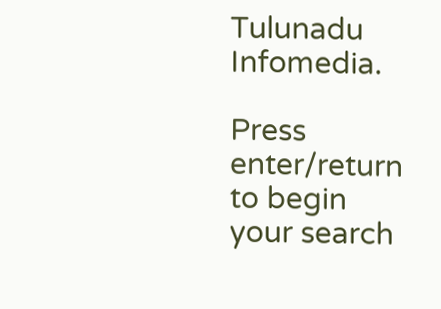Tulunadu Infomedia.

Press enter/return to begin your search